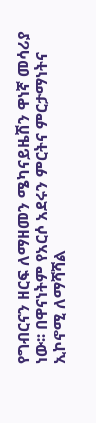የግብርናን ዘርፍ ለማዘመን ሜካናይዜሽን ዋነኛ መሳሪያ ነው፡፡ በዋናነትም የአርሶ አደሩን ምርትና ምርታማነትና ኢኮኖሚ ለማሻሻል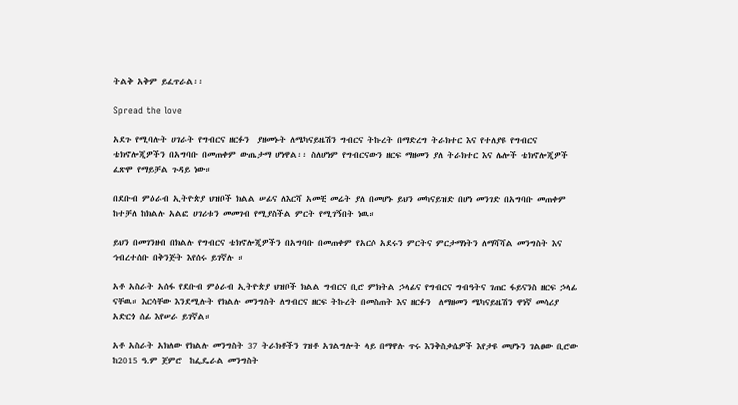ትልቅ አቅም ይፈጥራል፡፡

Spread the love

አደጉ የሚባሉት ሀገራት የግብርና ዘርፉን  ያዘመኑት ለሜካናይዜሽን ግብርና ትኩረት በማድረግ ትራክተር እና የተለያዩ የግብርና ቴክኖሎጂዎችን በአግባቡ በመጠቀም ውጤታማ ሆነዋል፡፡ ስለሆነም የግብርናውን ዘርፍ ማዘመን ያለ ትራክተር እና ሌሎች ቴክኖሎጂዎች ፈጽሞ የማይቻል ጉዳይ ነው።

በደቡብ ምዕራብ ኢትዮጵያ ህዝቦች ክልል ሠፊና ለእርሻ አመቺ መሬት ያለ በመሆኑ ይህን መካናይዝድ በሆነ መንገድ በአግባቡ መጠቀም ከተቻለ ከክልሉ አልፎ ሀገሪቱን መመገብ የሚያስችል ምርት የሚገኝበት ነዉ።

ይህን በመገንዘብ በክልሉ የግብርና ቴክኖሎጂዎችን በአግባቡ በመጠቀም የአርሶ አደሩን ምርትና ምርታማነትን ለማሻሻል መንግስት እና ኅብረተሰቡ በቅንጅት እየሰሩ ይገኛሉ ።

አቶ አስራት አሰፋ የደቡብ ምዕራብ ኢትዮጵያ ህዝቦች ክልል ግብርና ቢሮ ምክትል ኃላፊና የግብርና ግብዓትና ገጠር ፋይናንስ ዘርፍ ኃላፊ  ናቸዉ። እርሳቸው እንደሚሉት የክልሉ መንግስት ለግብርና ዘርፍ ትኩረት በመስጠት እና ዘርፉን  ለማዘመን ሜካናይዜሽን ዋነኛ መሳሪያ አድርጎ ሰፊ እየሠራ ይገኛል።

አቶ አስራት አክለው የክልሉ መንግስት 37 ትራክቶችን ገዝቶ አገልግሎት ላይ በማዋሉ ጥሩ እንቅስቃሴዎች እየታዩ መሆኑን ገልፀው ቢሮው ከ2015 ዓ.ም ጀምሮ  ከፌዴራል መንግስት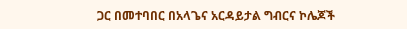ጋር በመተባበር በአላጌና አርዳይታል ግብርና ኮሌጆች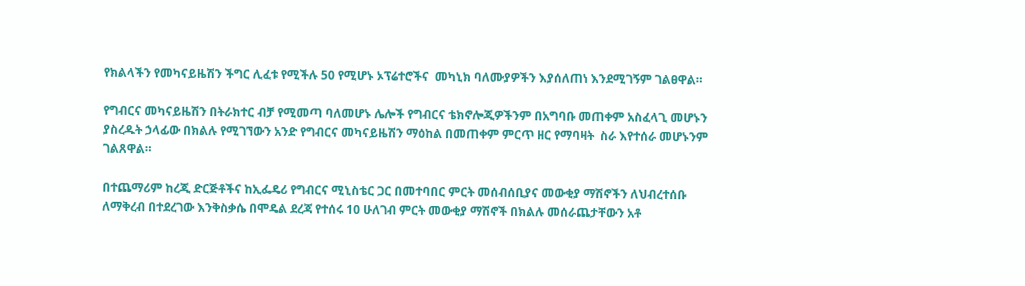የክልላችን የመካናይዜሽን ችግር ሊፈቱ የሚችሉ 50 የሚሆኑ ኦፕሬተሮችና  መካኒክ ባለሙያዎችን እያሰለጠነ እንደሚገኝም ገልፀዋል።

የግብርና መካናይዜሽን በትራክተር ብቻ የሚመጣ ባለመሆኑ ሌሎች የግብርና ቴክኖሎጂዎችንም በአግባቡ መጠቀም አስፈላጊ መሆኑን ያስረዱት ኃላፊው በክልሉ የሚገኘውን አንድ የግብርና መካናይዜሽን ማዕከል በመጠቀም ምርጥ ዘር የማባዛት  ስራ እየተሰራ መሆኑንም ገልጸዋል።

በተጨማሪም ከረጂ ድርጅቶችና ከኢፌዴሪ የግብርና ሚኒስቴር ጋር በመተባበር ምርት መሰብሰቢያና መውቂያ ማሽኖችን ለህብረተሰቡ ለማቅረብ በተደረገው እንቅስቃሴ በሞዴል ደረጃ የተሰሩ 10 ሁለገብ ምርት መውቂያ ማሽኖች በክልሉ መሰራጨታቸውን አቶ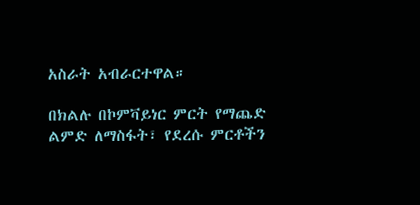አስራት አብራርተዋል።

በክልሉ በኮምቫይነር ምርት የማጨድ ልምድ ለማስፋት፣ የደረሱ ምርቶችን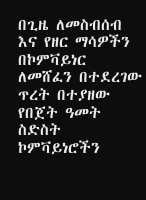በጊዜ ለመስብሰብ እና የዘር ማሳዎችን በኮምቫይነር ለመሸፈን በተደረገው ጥረት በተያዘው የበጀት ዓመት ስድስት ኮምቫይነሮችን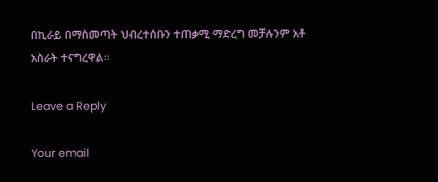በኪራይ በማስመጣት ህብረተሰቡን ተጠቃሚ ማድረግ መቻሉንም አቶ አስራት ተናግረዋል።

Leave a Reply

Your email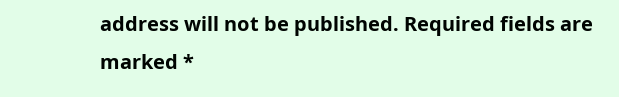address will not be published. Required fields are marked *